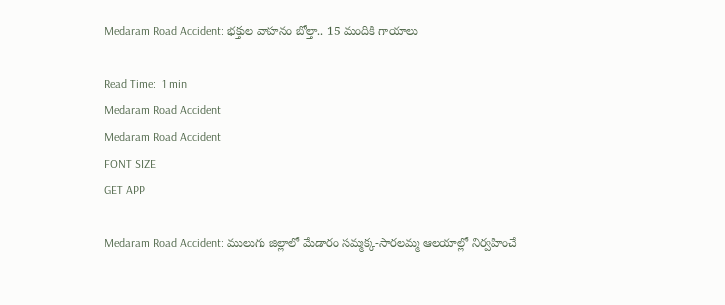Medaram Road Accident: భక్తుల వాహనం బోల్తా.. 15 మందికి గాయాలు

Read Time:  1 min
Medaram Road Accident
Medaram Road Accident
FONT SIZE
GET APP

Medaram Road Accident: ములుగు జిల్లాలో మేడారం సమ్మక్క-సారలమ్మ ఆలయాల్లో నిర్వహించే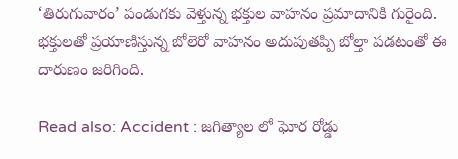‘తిరుగువారం’ పండుగకు వెళ్తున్న భక్తుల వాహనం ప్రమాదానికి గురైంది. భక్తులతో ప్రయాణిస్తున్న బోలెరో వాహనం అదుపుతప్పి బోల్తా పడటంతో ఈ దారుణం జరిగింది.

Read also: Accident : జగిత్యాల లో ఘోర రోడ్డు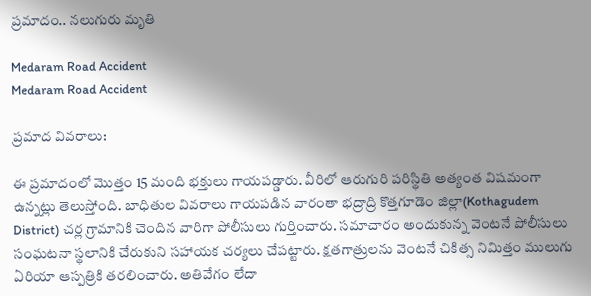ప్రమాదం.. నలుగురు మృతి

Medaram Road Accident
Medaram Road Accident

ప్రమాద వివరాలు:

ఈ ప్రమాదంలో మొత్తం 15 మంది భక్తులు గాయపడ్డారు. వీరిలో ఆరుగురి పరిస్థితి అత్యంత విషమంగా ఉన్నట్లు తెలుస్తోంది. బాధితుల వివరాలు గాయపడిన వారంతా భద్రాద్రి కొత్తగూడెం జిల్లా(Kothagudem District) చర్ల గ్రామానికి చెందిన వారిగా పోలీసులు గుర్తించారు. సమాచారం అందుకున్న వెంటనే పోలీసులు సంఘటనా స్థలానికి చేరుకుని సహాయక చర్యలు చేపట్టారు. క్షతగాత్రులను వెంటనే చికిత్స నిమిత్తం ములుగు ఏరియా ఆస్పత్రికి తరలించారు. అతివేగం లేదా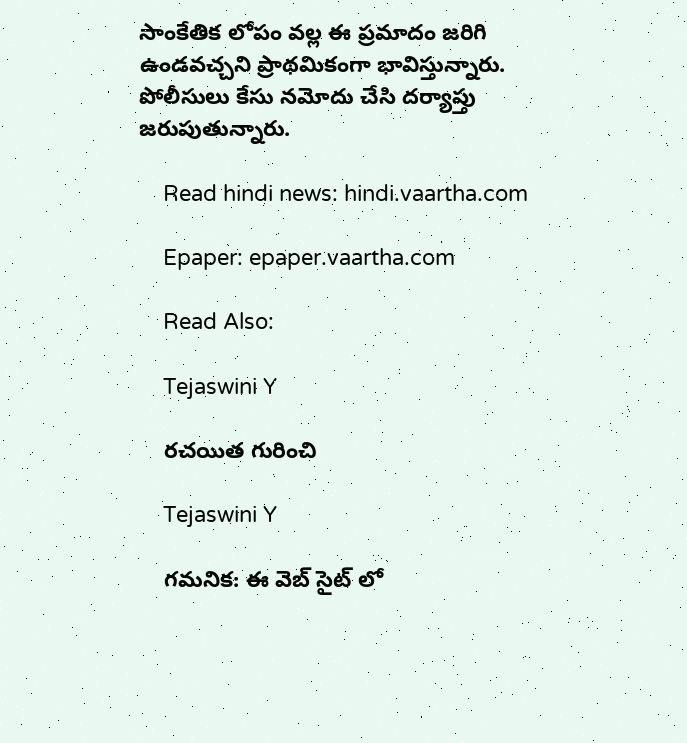సాంకేతిక లోపం వల్ల ఈ ప్రమాదం జరిగి ఉండవచ్చని ప్రాథమికంగా భావిస్తున్నారు. పోలీసులు కేసు నమోదు చేసి దర్యాప్తు జరుపుతున్నారు.

    Read hindi news: hindi.vaartha.com

    Epaper: epaper.vaartha.com

    Read Also:

    Tejaswini Y

    రచయిత గురించి

    Tejaswini Y

    గమనిక: ఈ వెబ్ సైట్ లో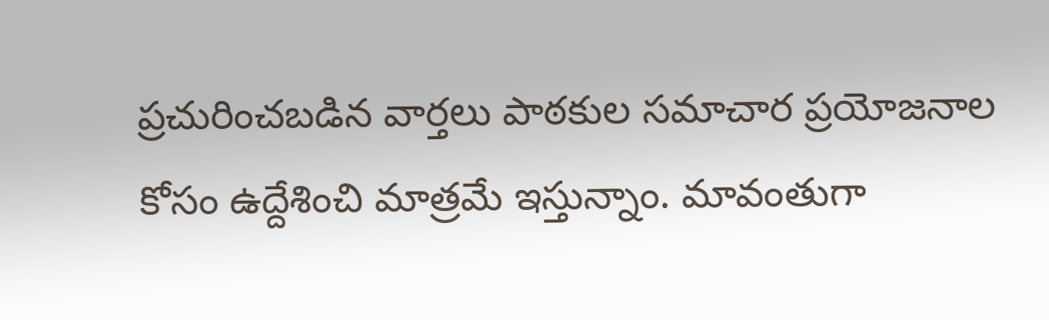ప్రచురించబడిన వార్తలు పాఠకుల సమాచార ప్రయోజనాల కోసం ఉద్దేశించి మాత్రమే ఇస్తున్నాం. మావంతుగా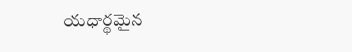యధార్థమైన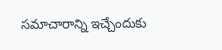సమాచారాన్ని ఇచ్చేందుకు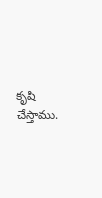కృషి చేస్తాము.